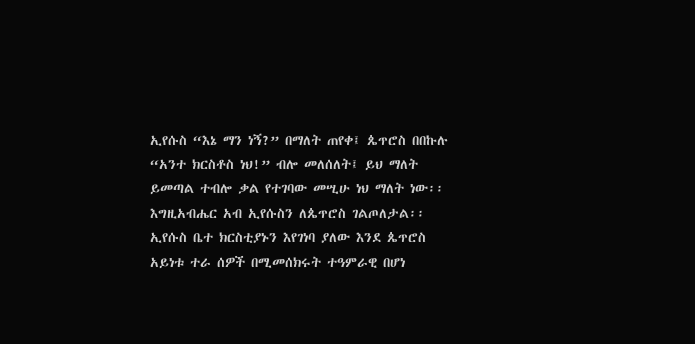ኢየሱስ “እኔ ማን ነኝ?” በማለት ጠየቀ፤ ጴጥሮስ በበኩሉ “አንተ ክርስቶስ ነህ!” ብሎ መለሰለት፤ ይህ ማለት ይመጣል ተብሎ ቃል የተገባው መሢሁ ነህ ማለት ነው፡፡ እግዚአብሔር አብ ኢየሱስን ለጴጥሮስ ገልጦለታል፡፡ ኢየሱስ ቤተ ክርስቲያኑን እየገነባ ያለው እንደ ጴጥሮስ አይነቱ ተራ ሰዎች በሚመሰክሩት ተዓምራዊ በሆነ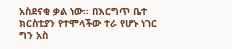አስደናቂ ቃል ነው፡፡ በእርግጥ ቤተ ክርስቲያን የተሞላችው ተራ የሆኑ ነገር ግን አስ